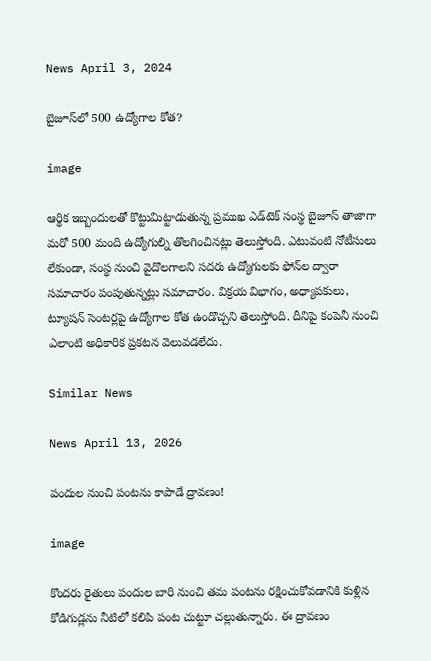News April 3, 2024

బైజూస్‌లో 500 ఉద్యోగాల కోత?

image

ఆర్థిక ఇబ్బందులతో కొట్టుమిట్టాడుతున్న ప్రముఖ ఎడ్‌టెక్ సంస్థ బైజూస్ తాజాగా మరో 500 మంది ఉద్యోగుల్ని తొలగించినట్లు తెలుస్తోంది. ఎటువంటి నోటీసులు లేకుండా, సంస్థ నుంచి వైదొలగాలని సదరు ఉద్యోగులకు ఫోన్‌ల ద్వారా సమాచారం పంపుతున్నట్లు సమాచారం. విక్రయ విభాగం, అధ్యాపకులు, ట్యూషన్ సెంటర్లపై ఉద్యోగాల కోత ఉండొచ్చని తెలుస్తోంది. దీనిపై కంపెనీ నుంచి ఎలాంటి అధికారిక ప్రకటన వెలువడలేదు.

Similar News

News April 13, 2026

పందుల నుంచి పంటను కాపాడే ద్రావణం!

image

కొందరు రైతులు పందుల బారి నుంచి తమ పంటను రక్షించుకోవడానికి కుళ్లిన కోడిగుడ్లను నీటిలో కలిపి పంట చుట్టూ చల్లుతున్నారు. ఈ ద్రావణం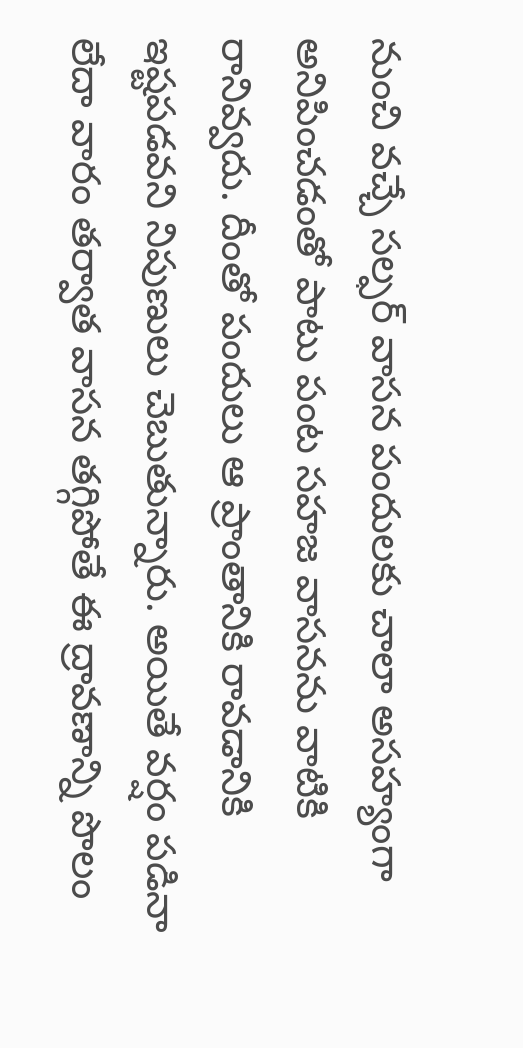నుంచి వచ్చే సల్ఫర్ వాసన పందులకు చాలా అసహ్యంగా అనిపించడంతో పాటు పంట సహజ వాసనను వాటికి రానివ్వదు. దీంతో పందులు ఆ ప్రాంతానికి రావడానికి ఇష్టపడవని నిపుణులు చెబుతున్నారు. అయితే వర్షం పడినా లేదా వారం తర్వాత వాసన తగ్గిపోతే ఈ ద్రావణాన్ని పొలం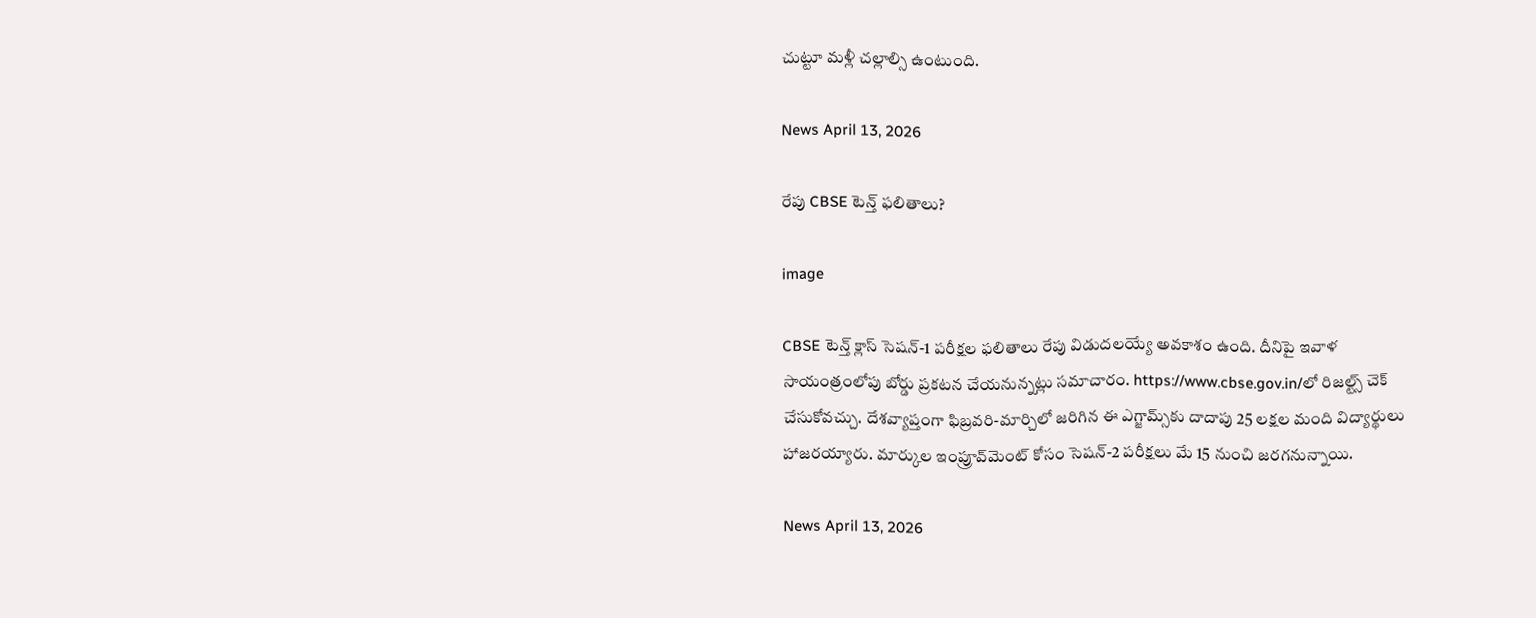చుట్టూ మళ్లీ చల్లాల్సి ఉంటుంది.

News April 13, 2026

రేపు CBSE టెన్త్ ఫలితాలు?

image

CBSE టెన్త్ క్లాస్ సెషన్-1 పరీక్షల ఫలితాలు రేపు విడుదలయ్యే అవకాశం ఉంది. దీనిపై ఇవాళ సాయంత్రంలోపు బోర్డు ప్రకటన చేయనున్నట్లు సమాచారం. https://www.cbse.gov.in/లో రిజల్ట్స్ చెక్ చేసుకోవచ్చు. దేశవ్యాప్తంగా ఫిబ్రవరి-మార్చిలో జరిగిన ఈ ఎగ్జామ్స్‌కు దాదాపు 25 లక్షల మంది విద్యార్థులు హాజరయ్యారు. మార్కుల ఇంప్రూవ్‌మెంట్ కోసం సెషన్-2 పరీక్షలు మే 15 నుంచి జరగనున్నాయి.

News April 13, 2026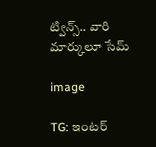ట్విన్స్.. వారి మార్కులూ సేమ్

image

TG: ఇంటర్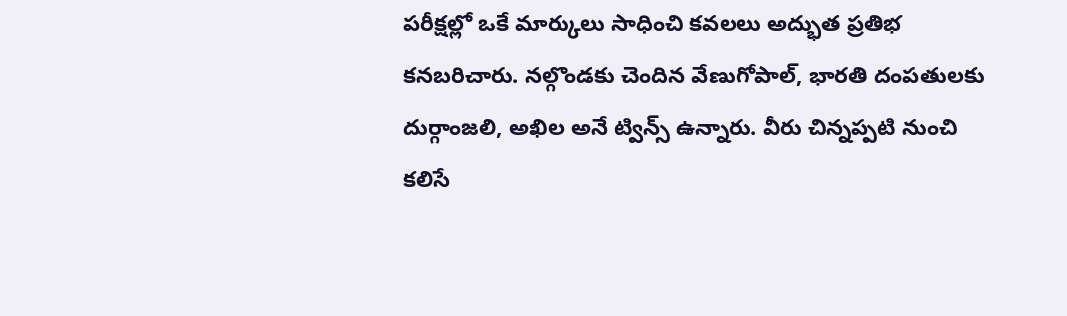పరీక్షల్లో ఒకే మార్కులు సాధించి కవలలు అద్భుత ప్రతిభ కనబరిచారు. నల్గొండకు చెందిన వేణుగోపాల్, భారతి దంపతులకు దుర్గాంజలి, అఖిల అనే ట్విన్స్ ఉన్నారు. వీరు చిన్నప్పటి నుంచి కలిసే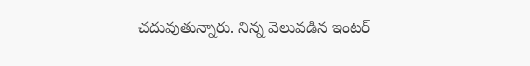చదువుతున్నారు. నిన్న వెలువడిన ఇంటర్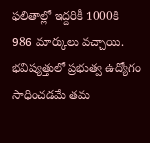ఫలితాల్లో ఇద్దరికీ 1000కి 986 మార్కులు వచ్చాయి. భవిష్యత్తులో ప్రభుత్వ ఉద్యోగం సాధించడమే తమ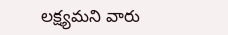లక్ష్యమని వారు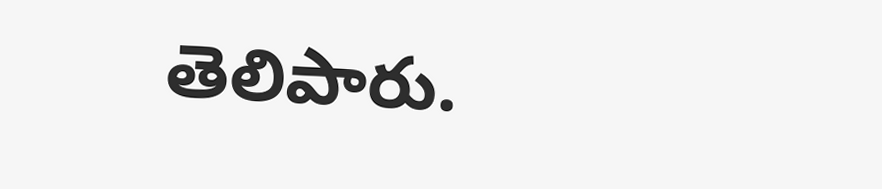తెలిపారు.